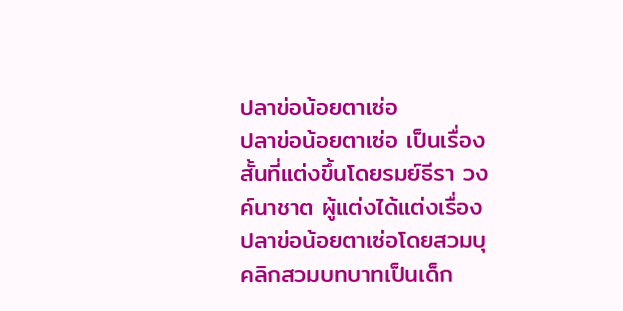ปลาข่อน้อยตาเซ่อ
ปลาข่อน้อยตาเซ่อ เป็นเรื่องสั้นที่แต่งขึ้นโดยรมย์ธีรา วงค์นาชาต ผู้แต่งได้แต่งเรื่องปลาข่อน้อยตาเซ่อโดยสวมบุคลิกสวมบทบาทเป็นเด็ก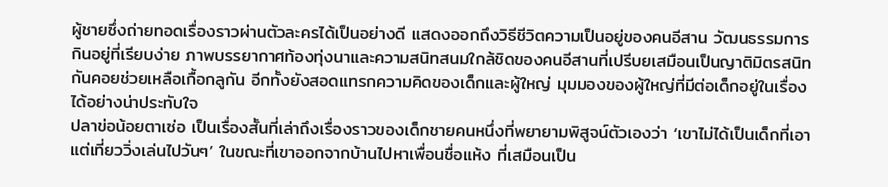ผู้ชายซึ่งถ่ายทอดเรื่องราวผ่านตัวละครได้เป็นอย่างดี แสดงออกถึงวิธีชีวิตความเป็นอยู่ของคนอีสาน วัฒนธรรมการกินอยู่ที่เรียบง่าย ภาพบรรยากาศท้องทุ่งนาและความสนิทสนมใกล้ชิดของคนอีสานที่เปรีบยเสมือนเป็นญาติมิตรสนิทกันคอยช่วยเหลือเกื้อกลูกัน อีกทั้งยังสอดแทรกความคิดของเด็กและผู้ใหญ่ มุมมองของผู้ใหญ่ที่มีต่อเด็กอยู่ในเรื่องได้อย่างน่าประทับใจ
ปลาข่อน้อยตาเซ่อ เป็นเรื่องสั้นที่เล่าถึงเรื่องราวของเด็กชายคนหนึ่งที่พยายามพิสูจน์ตัวเองว่า ‘เขาไม่ได้เป็นเด็กที่เอาแต่เที่ยววิ่งเล่นไปวันๆ’ ในขณะที่เขาออกจากบ้านไปหาเพื่อนชื่อแห้ง ที่เสมือนเป็น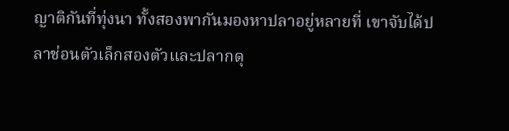ญาติกันที่ทุ่งนา ทั้งสองพากันมองหาปลาอยู่หลายที่ เขาจับได้ปลาช่อนตัวเล็กสองตัวและปลากดุ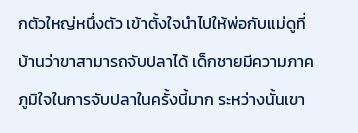กตัวใหญ่หนึ่งตัว เข้าตั้งใจนำไปให้พ่อกับแม่ดูที่บ้านว่าขาสามารถจับปลาได้ เด็กชายมีความภาคภูมิใจในการจับปลาในครั้งนี้มาก ระหว่างนั้นเขา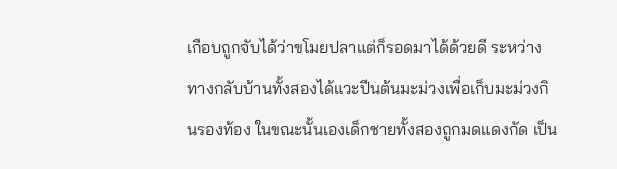เกือบถูกจับได้ว่าขโมยปลาแต่ก็รอดมาได้ด้วยดี ระหว่างทางกลับบ้านทั้งสองได้แวะปีนต้นมะม่วงเพื่อเก็บมะม่วงกินรองท้อง ในขณะนั้นเองเด็กชายทั้งสองถูกมดแดงกัด เป็น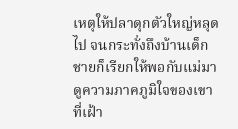เหตุให้ปลาดุกตัวใหญ่หลุดไป จนกระทั่งถึงบ้านเด็กชายก็เรียกให้พอกับแม่มาดูความภาคภูมิใจของเขาที่เฝ้า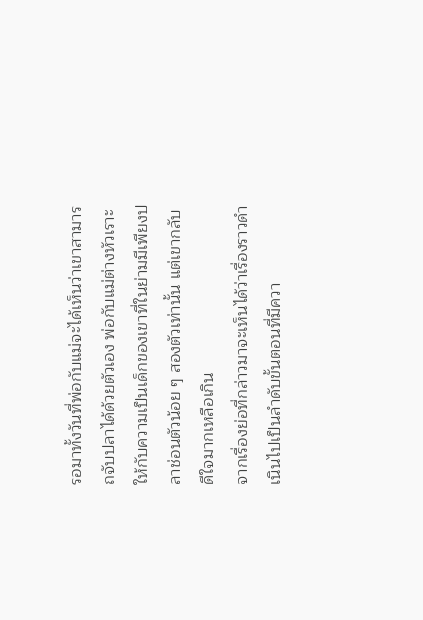รอมาทั้งวันที่พ่อกับแม่จะได้เห็นว่าเขาสามารถจับปลาได้ด้วยตัวเอง พ่อกับแม่ต่างหัวเราะให้กับความเป็นเด็กของเขาที่ในย่ามมีเพียงปลาช่อนตัวน้อย ๆ สองตัวเท่านั้น แต่เขากลับดีใจมากเหลือเกิน
จากเรื่องย่อที่กล่าวมาจะเห็นได้ว่าเรื่องราวดำเนินไปเป็นลำดับขั้นตอนที่มีควา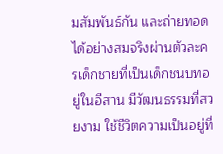มสัมพันธ์กัน และถ่ายทอดได้อย่างสมจริงผ่านตัวละครเด็กชายที่เป็นเด็กชนบทอยู่ในอีสาน มีวัฒนธรรมที่สวยงาม ใช้ชีวิตความเป็นอยู่ที่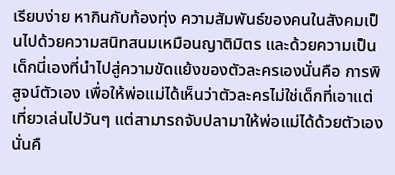เรียบง่าย หากินกับท้องทุ่ง ความสัมพันธ์ของคนในสังคมเป็นไปด้วยความสนิทสนมเหมือนญาติมิตร และด้วยความเป็นเด็กนี่เองที่นำไปสู่ความขัดแย้งของตัวละครเองนั่นคือ การพิสูจน์ตัวเอง เพื่อให้พ่อแม่ได้เห็นว่าตัวละครไม่ใช่เด็กที่เอาแต่เที่ยวเล่นไปวันๆ แต่สามารถจับปลามาให้พ่อแม่ได้ด้วยตัวเองนั่นคื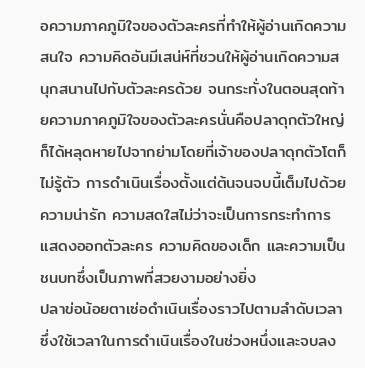อความภาคภูมิใจของตัวละครที่ทำให้ผู้อ่านเกิดความสนใจ ความคิดอันมีเสน่ห์ที่ชวนให้ผู้อ่านเกิดความสนุกสนานไปกับตัวละครด้วย จนกระทั่งในตอนสุดท้ายความภาคภูมิใจของตัวละครนั่นคือปลาดุกตัวใหญ่ก็ได้หลุดหายไปจากย่ามโดยที่เจ้าของปลาดุกตัวโตก็ไม่รู้ตัว การดำเนินเรื่องตั้งแต่ต้นจนจบนี้เต็มไปด้วยความน่ารัก ความสดใสไม่ว่าจะเป็นการกระทำการแสดงออกตัวละคร ความคิดของเด็ก และความเป็นชนบทซึ่งเป็นภาพที่สวยงามอย่างยิ่ง
ปลาข่อน้อยตาเซ่อดำเนินเรื่องราวไปตามลำดับเวลา ซึ่งใช้เวลาในการดำเนินเรื่องในช่วงหนึ่งและจบลง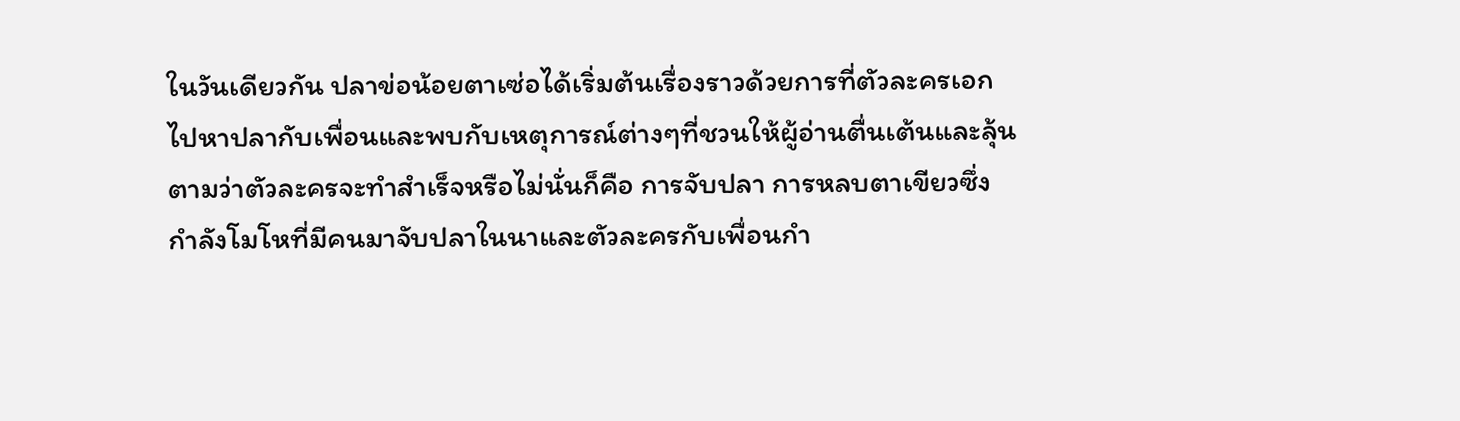ในวันเดียวกัน ปลาข่อน้อยตาเซ่อได้เริ่มต้นเรื่องราวด้วยการที่ตัวละครเอกไปหาปลากับเพื่อนและพบกับเหตุการณ์ต่างๆที่ชวนให้ผู้อ่านตื่นเต้นและลุ้นตามว่าตัวละครจะทำสำเร็จหรือไม่นั่นก็คือ การจับปลา การหลบตาเขียวซึ่งกำลังโมโหที่มีคนมาจับปลาในนาและตัวละครกับเพื่อนกำ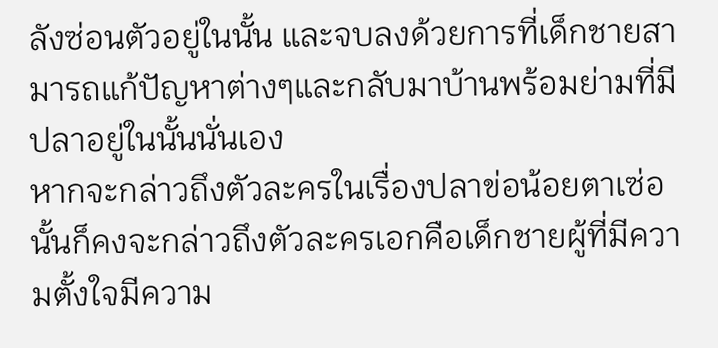ลังซ่อนตัวอยู่ในนั้น และจบลงด้วยการที่เด็กชายสามารถแก้ปัญหาต่างๆและกลับมาบ้านพร้อมย่ามที่มีปลาอยู่ในนั้นนั่นเอง
หากจะกล่าวถึงตัวละครในเรื่องปลาข่อน้อยตาเซ่อนั้นก็คงจะกล่าวถึงตัวละครเอกคือเด็กชายผู้ที่มีความตั้งใจมีความ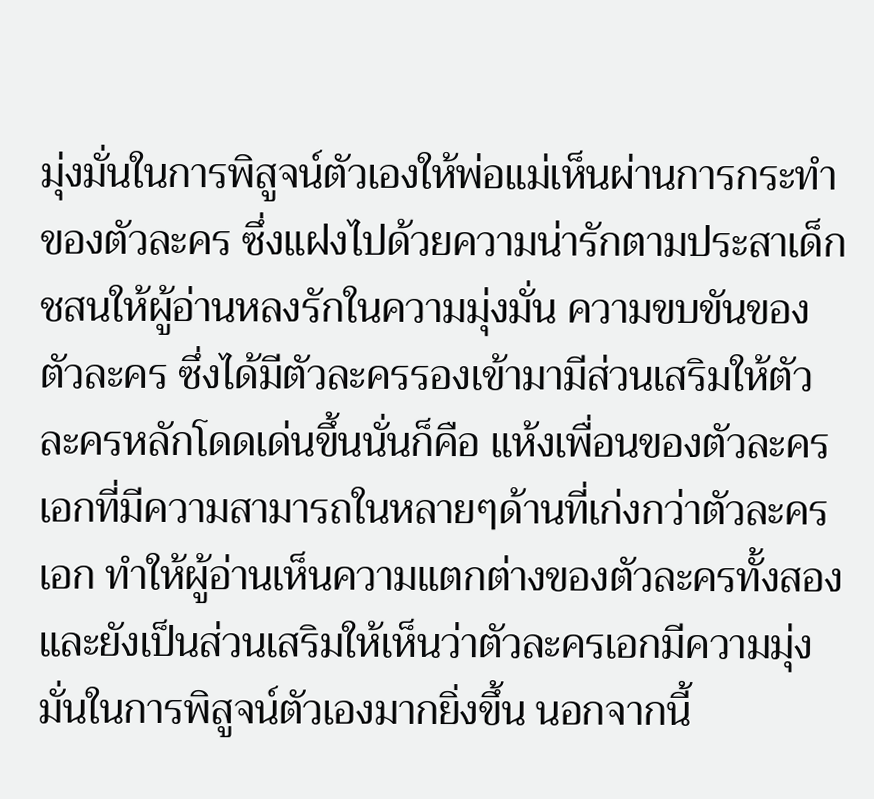มุ่งมั่นในการพิสูจน์ตัวเองให้พ่อแม่เห็นผ่านการกระทำของตัวละคร ซึ่งแฝงไปด้วยความน่ารักตามประสาเด็กชสนให้ผู้อ่านหลงรักในความมุ่งมั่น ความขบขันของตัวละคร ซึ่งได้มีตัวละครรองเข้ามามีส่วนเสริมให้ตัวละครหลักโดดเด่นขึ้นนั่นก็คือ แห้งเพื่อนของตัวละครเอกที่มีความสามารถในหลายๆด้านที่เก่งกว่าตัวละครเอก ทำให้ผู้อ่านเห็นความแตกต่างของตัวละครทั้งสองและยังเป็นส่วนเสริมให้เห็นว่าตัวละครเอกมีความมุ่งมั่นในการพิสูจน์ตัวเองมากยิ่งขึ้น นอกจากนี้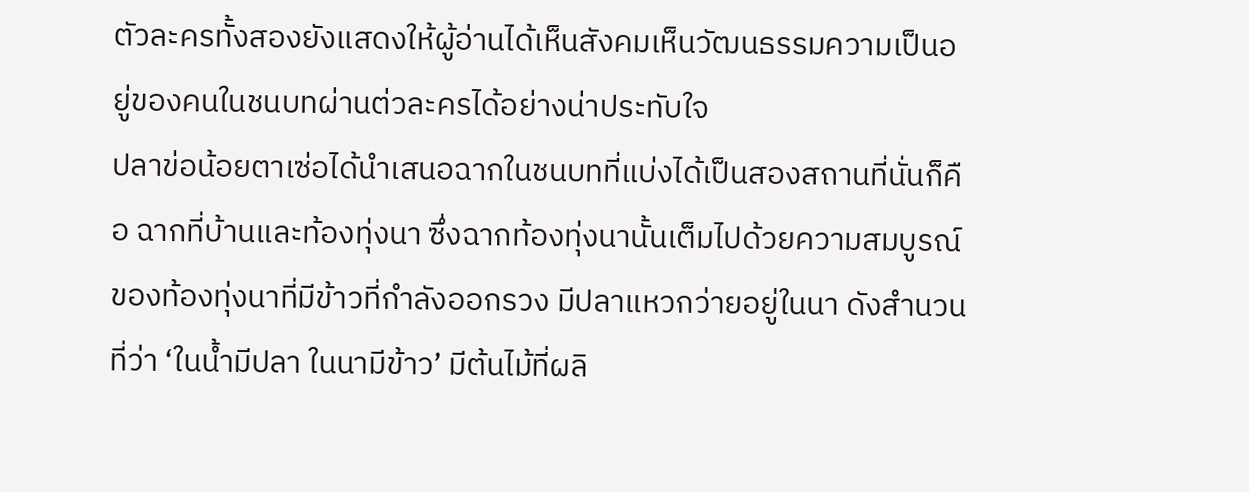ตัวละครทั้งสองยังแสดงให้ผู้อ่านได้เห็นสังคมเห็นวัฒนธรรมความเป็นอยู่ของคนในชนบทผ่านต่วละครได้อย่างน่าประทับใจ
ปลาข่อน้อยตาเซ่อได้นำเสนอฉากในชนบทที่แบ่งได้เป็นสองสถานที่นั่นก็คือ ฉากที่บ้านและท้องทุ่งนา ซึ่งฉากท้องทุ่งนานั้นเต็มไปด้วยความสมบูรณ์ของท้องทุ่งนาที่มีข้าวที่กำลังออกรวง มีปลาแหวกว่ายอยู่ในนา ดังสำนวนที่ว่า ‘ในน้ำมีปลา ในนามีข้าว’ มีต้นไม้ที่ผลิ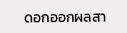ดอกออกผลสา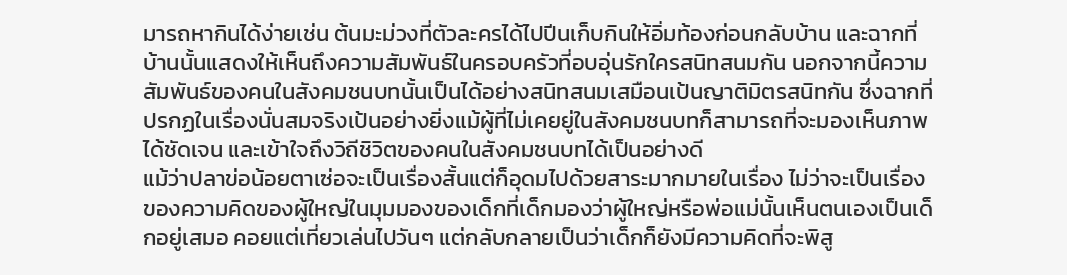มารถหากินได้ง่ายเช่น ต้นมะม่วงที่ตัวละครได้ไปปีนเก็บกินให้อิ่มท้องก่อนกลับบ้าน และฉากที่บ้านนั้นแสดงให้เห็นถึงความสัมพันธ์ในครอบครัวที่อบอุ่นรักใครสนิทสนมกัน นอกจากนี้ความสัมพันธ์ของคนในสังคมชนบทนั้นเป็นได้อย่างสนิทสนมเสมือนเป้นญาติมิตรสนิทกัน ซึ่งฉากที่ปรกฏในเรื่องนั่นสมจริงเป้นอย่างยิ่งแม้ผู้ที่ไม่เคยยู่ในสังคมชนบทก็สามารถที่จะมองเห็นภาพได้ชัดเจน และเข้าใจถึงวิถีชิวิตของคนในสังคมชนบทได้เป็นอย่างดี
แม้ว่าปลาข่อน้อยตาเซ่อจะเป็นเรื่องสั้นแต่ก็อุดมไปด้วยสาระมากมายในเรื่อง ไม่ว่าจะเป็นเรื่องของความคิดของผู้ใหญ่ในมุมมองของเด็กที่เด็กมองว่าผู้ใหญ่หรือพ่อแม่นั้นเห็นตนเองเป็นเด็กอยู่เสมอ คอยแต่เที่ยวเล่นไปวันๆ แต่กลับกลายเป็นว่าเด็กก็ยังมีความคิดที่จะพิสู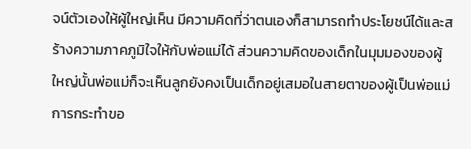จน์ตัวเองให้ผู้ใหญ่เห็น มีความคิดที่ว่าตนเองก็สามารถทำประโยชน์ได้และสร้างความภาคภูมิใจให้กับพ่อแม่ได้ ส่วนความคิดของเด็กในมุมมองของผู้ใหญ่นั้นพ่อแม่ก็จะเห็นลูกยังคงเป็นเด็กอยู่เสมอในสายตาของผู้เป็นพ่อแม่ การกระทำขอ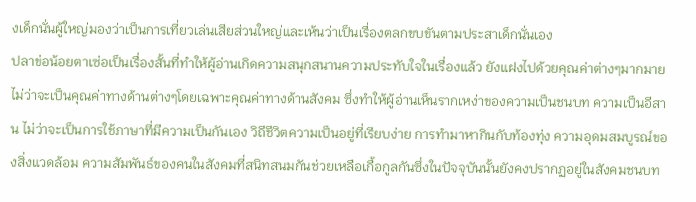งเด็กนั่นผู้ใหญ่มองว่าเป็นการเที่ยวเล่นเสียส่วนใหญ่และเห้นว่าเป็นเรื่องตลกขบขันตามประสาเด็กนั่นเอง
ปลาข่อน้อยตาเซ่อเป็นเรื่องสั้นที่ทำให้ผู้อ่านเกิดความสนุกสนานความประทับใจในเรื่องแล้ว ยังแฝงไปด้วยคุณค่าต่างๆมากมายไม่ว่าจะเป็นคุณค่าทางด้านต่างๆโดยเฉพาะคุณค่าทางด้านสังคม ซึ่งทำให้ผู้อ่านเห็นรากเหง่าของความเป็นชนบท ความเป็นอีสาน ไม่ว่าจะเป็นการใช้ภาษาที่มีความเป็นกันเอง วิถีชีวิตความเป็นอยู่ที่เรียบง่าย การทำมาหากินกับท้องทุ่ง ความอุดมสมบูรณ์ของสิ่งแวดล้อม ความสัมพันธ์ของคนในสังคมที่สนิทสนมกันช่วยเหลือเกื้อกูลกันซึ่งในปัจจุบันนั้นยังคงปรากฏอยู่ในสังคมชนบท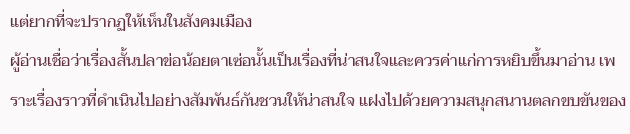แต่ยากที่จะปรากฏให้เห็นในสังคมเมือง
ผู้อ่านเชื่อว่าเรื่องสั้นปลาข่อน้อยตาเซ่อนั้นเป็นเรื่องที่น่าสนใจและควรค่าแก่การหยิบขึ้นมาอ่าน เพราะเรื่องราวที่ดำเนินไปอย่างสัมพันธ์กันชวนให้น่าสนใจ แฝงไปด้วยความสนุกสนานตลกขบขันของ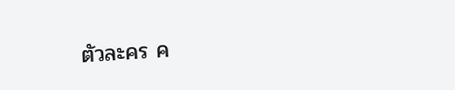ตัวละคร ค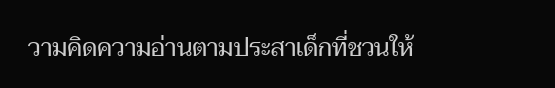วามคิดความอ่านตามประสาเด็กที่ชวนให้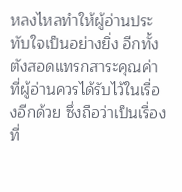หลงไหลทำให้ผู้อ่านประทับใจเป็นอย่างยิ่ง อีกทั้งตังสอดแทรกสาระคุณค่าที่ผู้อ่านควรได้รับไว้ในเรื่องอีกด้วย ซึ่งถือว่าเป็นเรื่องที่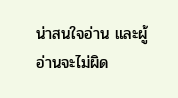น่าสนใจอ่าน และผู้อ่านจะไม่ผิด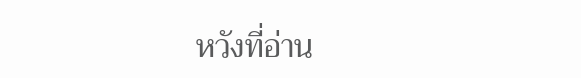หวังที่อ่าน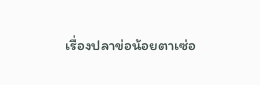เรื่องปลาข่อน้อยตาเซ่อ